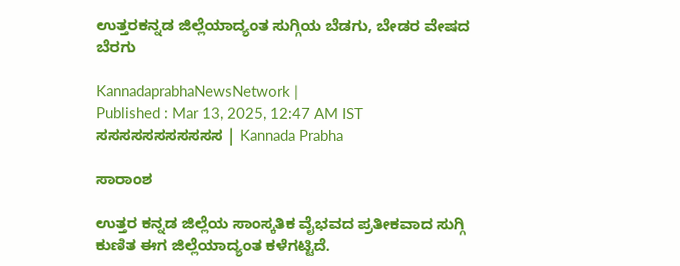ಉತ್ತರಕನ್ನಡ ಜಿಲ್ಲೆಯಾದ್ಯಂತ ಸುಗ್ಗಿಯ ಬೆಡಗು, ಬೇಡರ ವೇಷದ ಬೆರಗು

KannadaprabhaNewsNetwork |
Published : Mar 13, 2025, 12:47 AM IST
ಸಸಸಸಸಸಸಸಸಸಸ | Kannada Prabha

ಸಾರಾಂಶ

ಉತ್ತರ ಕನ್ನಡ ಜಿಲ್ಲೆಯ ಸಾಂಸ್ಕತಿಕ ವೈಭವದ ಪ್ರತೀಕವಾದ ಸುಗ್ಗಿ ಕುಣಿತ ಈಗ ಜಿಲ್ಲೆಯಾದ್ಯಂತ ಕಳೆಗಟ್ಟಿದೆ.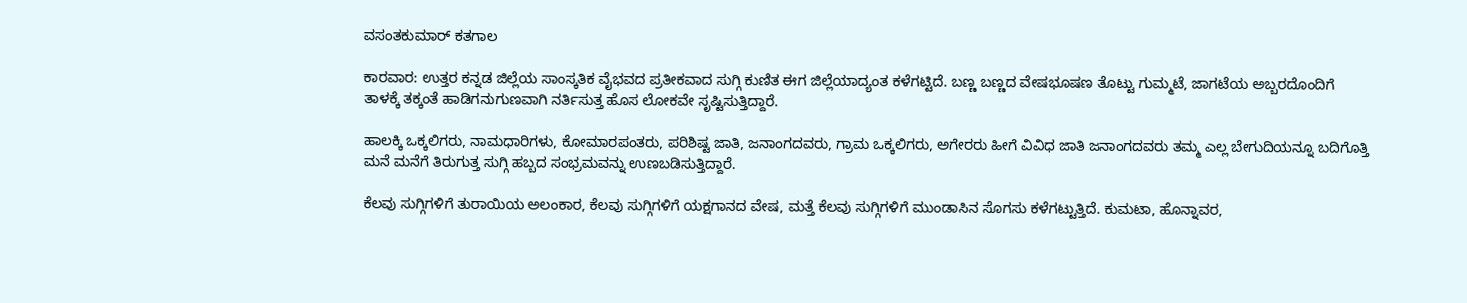ವಸಂತಕುಮಾರ್ ಕತಗಾಲ

ಕಾರವಾರ: ಉತ್ತರ ಕನ್ನಡ ಜಿಲ್ಲೆಯ ಸಾಂಸ್ಕತಿಕ ವೈಭವದ ಪ್ರತೀಕವಾದ ಸುಗ್ಗಿ ಕುಣಿತ ಈಗ ಜಿಲ್ಲೆಯಾದ್ಯಂತ ಕಳೆಗಟ್ಟಿದೆ. ಬಣ್ಣ ಬಣ್ಣದ ವೇಷಭೂಷಣ ತೊಟ್ಟು ಗುಮ್ಮಟೆ, ಜಾಗಟೆಯ ಅಬ್ಬರದೊಂದಿಗೆ ತಾಳಕ್ಕೆ ತಕ್ಕಂತೆ ಹಾಡಿಗನುಗುಣವಾಗಿ ನರ್ತಿಸುತ್ತ ಹೊಸ ಲೋಕವೇ ಸೃಷ್ಟಿಸುತ್ತಿದ್ದಾರೆ.

ಹಾಲಕ್ಕಿ ಒಕ್ಕಲಿಗರು, ನಾಮಧಾರಿಗಳು, ಕೋಮಾರಪಂತರು, ಪರಿಶಿಷ್ಟ ಜಾತಿ, ಜನಾಂಗದವರು, ಗ್ರಾಮ ಒಕ್ಕಲಿಗರು, ಅಗೇರರು ಹೀಗೆ ವಿವಿಧ ಜಾತಿ ಜನಾಂಗದವರು ತಮ್ಮ ಎಲ್ಲ ಬೇಗುದಿಯನ್ನೂ ಬದಿಗೊತ್ತಿ ಮನೆ ಮನೆಗೆ ತಿರುಗುತ್ತ ಸುಗ್ಗಿ ಹಬ್ಬದ ಸಂಭ್ರಮವನ್ನು ಉಣಬಡಿಸುತ್ತಿದ್ದಾರೆ.

ಕೆಲವು ಸುಗ್ಗಿಗಳಿಗೆ ತುರಾಯಿಯ ಅಲಂಕಾರ, ಕೆಲವು ಸುಗ್ಗಿಗಳಿಗೆ ಯಕ್ಷಗಾನದ ವೇಷ, ಮತ್ತೆ ಕೆಲವು ಸುಗ್ಗಿಗಳಿಗೆ ಮುಂಡಾಸಿನ ಸೊಗಸು ಕಳೆಗಟ್ಟುತ್ತಿದೆ. ಕುಮಟಾ, ಹೊನ್ನಾವರ,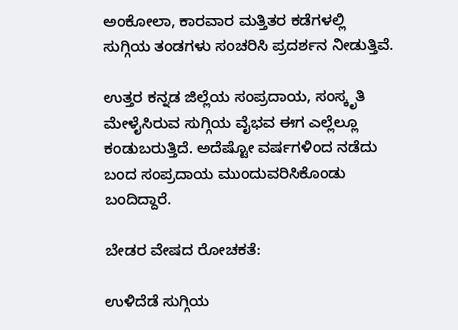ಅಂಕೋಲಾ, ಕಾರವಾರ ಮತ್ತಿತರ ಕಡೆಗಳಲ್ಲಿ ಸುಗ್ಗಿಯ ತಂಡಗಳು ಸಂಚರಿಸಿ ಪ್ರದರ್ಶನ ನೀಡುತ್ತಿವೆ.

ಉತ್ತರ ಕನ್ನಡ ಜಿಲ್ಲೆಯ ಸಂಪ್ರದಾಯ, ಸಂಸ್ಕೃತಿ ಮೇಳೈಸಿರುವ ಸುಗ್ಗಿಯ ವೈಭವ ಈಗ ಎಲ್ಲೆಲ್ಲೂ ಕಂಡುಬರುತ್ತಿದೆ. ಅದೆಷ್ಟೋ ವರ್ಷಗಳಿಂದ ನಡೆದು ಬಂದ ಸಂಪ್ರದಾಯ ಮುಂದುವರಿಸಿಕೊಂಡು ಬಂದಿದ್ದಾರೆ.

ಬೇಡರ ವೇಷದ ರೋಚಕತೆ:

ಉಳಿದೆಡೆ ಸುಗ್ಗಿಯ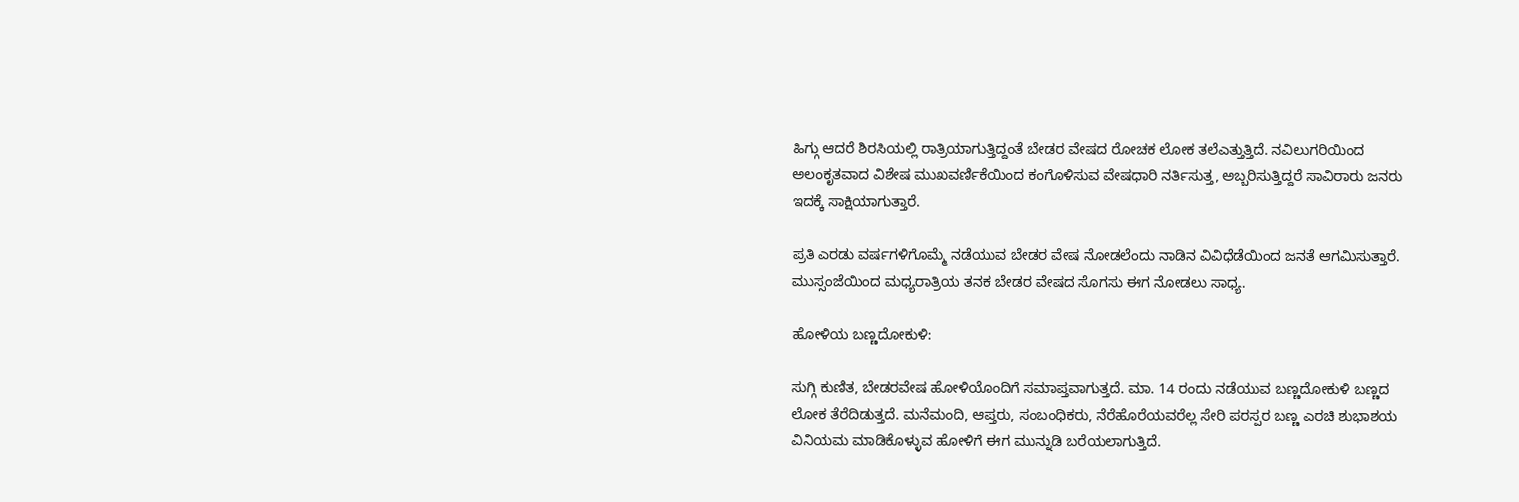ಹಿಗ್ಗು ಆದರೆ ಶಿರಸಿಯಲ್ಲಿ ರಾತ್ರಿಯಾಗುತ್ತಿದ್ದಂತೆ ಬೇಡರ ವೇಷದ ರೋಚಕ ಲೋಕ ತಲೆಎತ್ತುತ್ತಿದೆ. ನವಿಲುಗರಿಯಿಂದ ಅಲಂಕೃತವಾದ ವಿಶೇಷ ಮುಖವರ್ಣಿಕೆಯಿಂದ ಕಂಗೊಳಿಸುವ ವೇಷಧಾರಿ ನರ್ತಿಸುತ್ತ, ಅಬ್ಬರಿಸುತ್ತಿದ್ದರೆ ಸಾವಿರಾರು ಜನರು ಇದಕ್ಕೆ ಸಾಕ್ಷಿಯಾಗುತ್ತಾರೆ.

ಪ್ರತಿ ಎರಡು ವರ್ಷಗಳಿಗೊಮ್ಮೆ ನಡೆಯುವ ಬೇಡರ ವೇಷ ನೋಡಲೆಂದು ನಾಡಿನ ವಿವಿಧೆಡೆಯಿಂದ ಜನತೆ ಆಗಮಿಸುತ್ತಾರೆ. ಮುಸ್ಸಂಜೆಯಿಂದ ಮಧ್ಯರಾತ್ರಿಯ ತನಕ ಬೇಡರ ವೇಷದ ಸೊಗಸು ಈಗ ನೋಡಲು ಸಾಧ್ಯ.

ಹೋಳಿಯ ಬಣ್ಣದೋಕುಳಿ:

ಸುಗ್ಗಿ ಕುಣಿತ, ಬೇಡರವೇಷ ಹೋಳಿಯೊಂದಿಗೆ ಸಮಾಪ್ತವಾಗುತ್ತದೆ. ಮಾ. 14 ರಂದು ನಡೆಯುವ ಬಣ್ಣದೋಕುಳಿ ಬಣ್ಣದ ಲೋಕ ತೆರೆದಿಡುತ್ತದೆ. ಮನೆಮಂದಿ, ಆಪ್ತರು, ಸಂಬಂಧಿಕರು, ನೆರೆಹೊರೆಯವರೆಲ್ಲ ಸೇರಿ ಪರಸ್ಪರ ಬಣ್ಣ ಎರಚಿ ಶುಭಾಶಯ ವಿನಿಯಮ ಮಾಡಿಕೊಳ್ಳುವ ಹೋಳಿಗೆ ಈಗ ಮುನ್ನುಡಿ ಬರೆಯಲಾಗುತ್ತಿದೆ.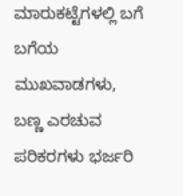ಮಾರುಕಟ್ಟೆಗಳಲ್ಲಿ ಬಗೆ ಬಗೆಯ ಮುಖವಾಡಗಳು, ಬಣ್ಣ ಎರಚುವ ಪರಿಕರಗಳು ಭರ್ಜರಿ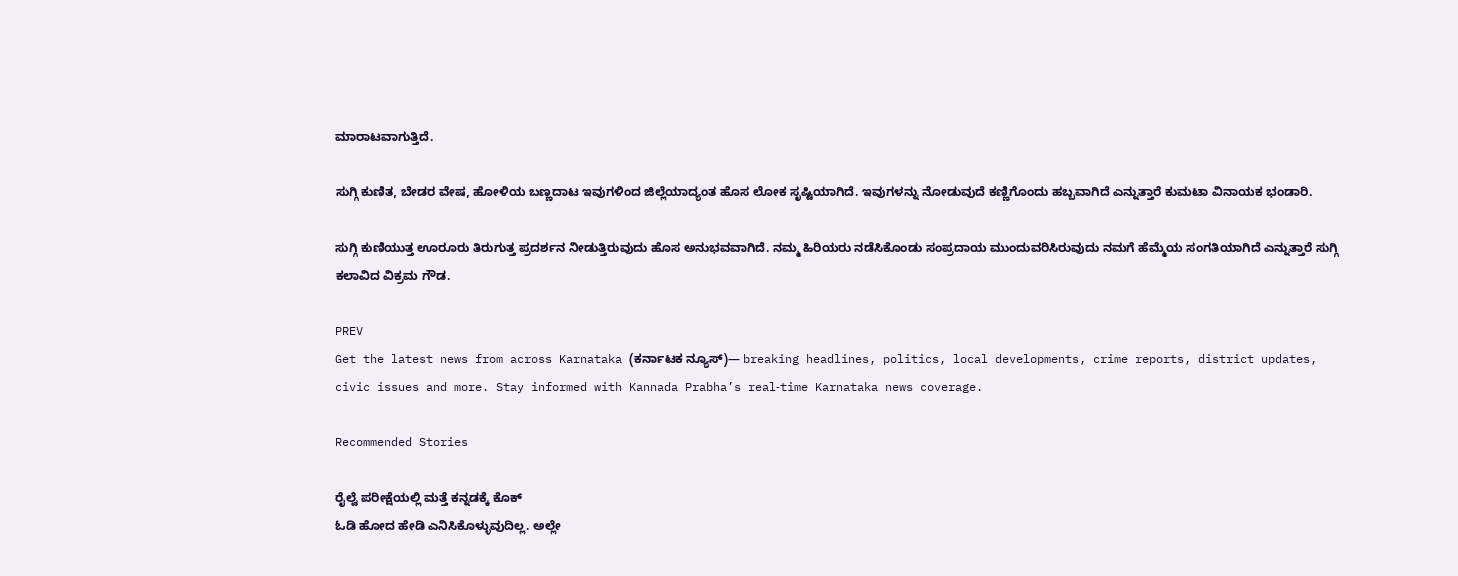ಮಾರಾಟವಾಗುತ್ತಿದೆ.

ಸುಗ್ಗಿ ಕುಣಿತ, ಬೇಡರ ವೇಷ, ಹೋಳಿಯ ಬಣ್ಣದಾಟ ಇವುಗಳಿಂದ ಜಿಲ್ಲೆಯಾದ್ಯಂತ ಹೊಸ ಲೋಕ ಸೃಷ್ಟಿಯಾಗಿದೆ. ಇವುಗಳನ್ನು ನೋಡುವುದೆ ಕಣ್ಣಿಗೊಂದು ಹಬ್ಬವಾಗಿದೆ ಎನ್ನುತ್ತಾರೆ ಕುಮಟಾ ವಿನಾಯಕ ಭಂಡಾರಿ.

ಸುಗ್ಗಿ ಕುಣಿಯುತ್ತ ಊರೂರು ತಿರುಗುತ್ತ ಪ್ರದರ್ಶನ ನೀಡುತ್ತಿರುವುದು ಹೊಸ ಅನುಭವವಾಗಿದೆ. ನಮ್ಮ ಹಿರಿಯರು ನಡೆಸಿಕೊಂಡು ಸಂಪ್ರದಾಯ ಮುಂದುವರಿಸಿರುವುದು ನಮಗೆ ಹೆಮ್ಮೆಯ ಸಂಗತಿಯಾಗಿದೆ ಎನ್ನುತ್ತಾರೆ ಸುಗ್ಗಿ ಕಲಾವಿದ ವಿಕ್ರಮ ಗೌಡ.

PREV
Get the latest news from across Karnataka (ಕರ್ನಾಟಕ ನ್ಯೂಸ್)— breaking headlines, politics, local developments, crime reports, district updates, civic issues and more. Stay informed with Kannada Prabha’s real‑time Karnataka news coverage.

Recommended Stories

ರೈಲ್ವೆ ಪರೀಕ್ಷೆಯಲ್ಲಿ ಮತ್ತೆ ಕನ್ನಡಕ್ಕೆ ಕೊಕ್
ಓಡಿ ಹೋದ ಹೇಡಿ ಎನಿಸಿಕೊಳ್ಳುವುದಿಲ್ಲ. ಅಲ್ಲೇ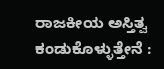ರಾಜಕೀಯ ಅಸ್ತಿತ್ವ ಕಂಡುಕೊಳ್ಳುತ್ತೇನೆ :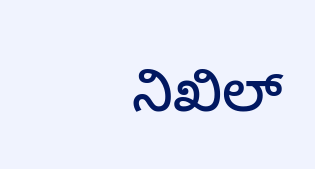ನಿಖಿಲ್‌